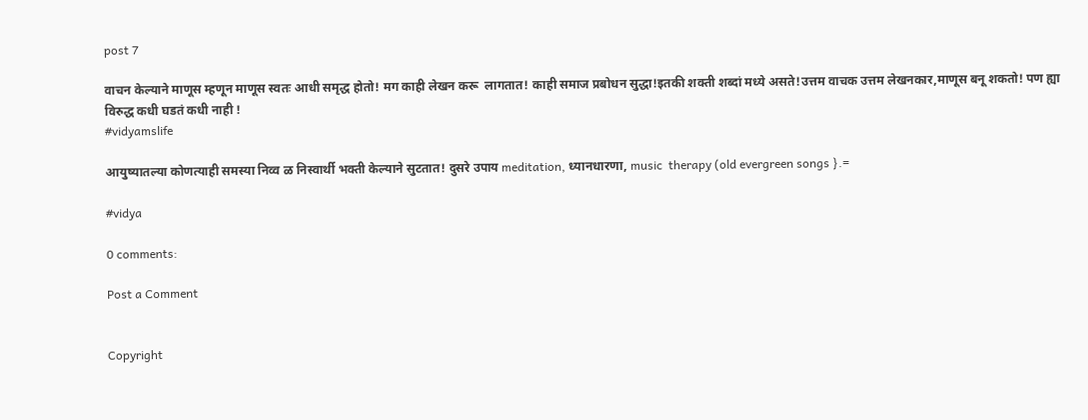post 7

वाचन केल्याने माणूस म्हणून माणूस स्वतः आधी समृद्ध होतो! मग काही लेखन करू  लागतात! काही समाज प्रबोधन सुद्धा!इतकी शक्ती शब्दां मध्ये असते!उत्तम वाचक उत्तम लेखनकार,माणूस बनू शकतो! पण ह्या विरुद्ध कधी घडतं कधी नाही !
#vidyamslife

आयुष्यातल्या कोणत्याही समस्या निव्व ळ निस्वार्थी भक्ती केल्याने सुटतात! दुसरे उपाय meditation, ध्यानधारणा, music  therapy (old evergreen songs }.=

#vidya

0 comments:

Post a Comment


Copyright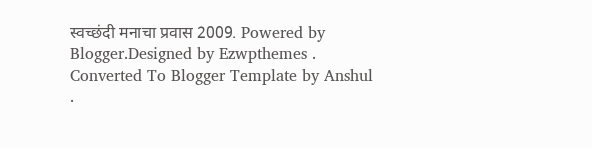स्वच्छंदी मनाचा प्रवास 2009. Powered by Blogger.Designed by Ezwpthemes .
Converted To Blogger Template by Anshul .